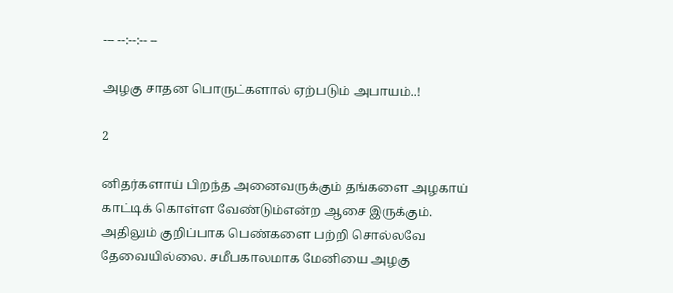--- --:--:-- --

அழகு சாதன பொருட்களால் ஏற்படும் அபாயம்..!

2

னிதர்களாய் பிறந்த அனைவருக்கும் தங்களை அழகாய் காட்டிக் கொள்ள வேண்டும்என்ற ஆசை இருக்கும். அதிலும் குறிப்பாக பெண்களை பற்றி சொல்லவே தேவையில்லை. சமீபகாலமாக மேனியை அழகு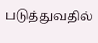படுத்துவதில்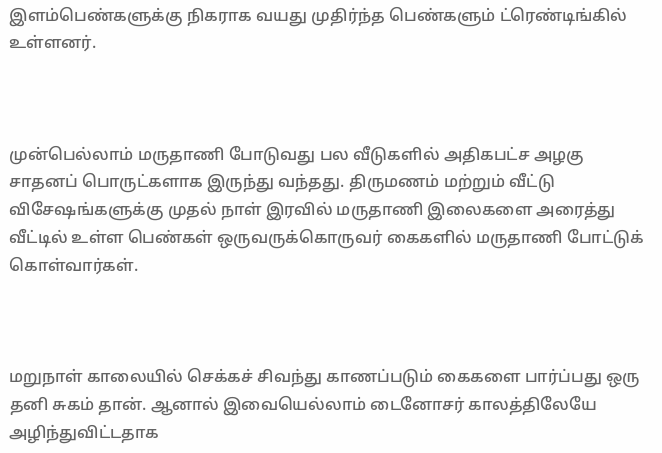இளம்பெண்களுக்கு நிகராக வயது முதிர்ந்த பெண்களும் ட்ரெண்டிங்கில் உள்ளனர்.



முன்பெல்லாம் மருதாணி போடுவது பல வீடுகளில் அதிகபட்ச அழகு சாதனப் பொருட்களாக இருந்து வந்தது. திருமணம் மற்றும் வீட்டு விசேஷங்களுக்கு முதல் நாள் இரவில் மருதாணி இலைகளை அரைத்து வீட்டில் உள்ள பெண்கள் ஒருவருக்கொருவர் கைகளில் மருதாணி போட்டுக் கொள்வார்கள்.



மறுநாள் காலையில் செக்கச் சிவந்து காணப்படும் கைகளை பார்ப்பது ஒரு தனி சுகம் தான். ஆனால் இவையெல்லாம் டைனோசர் காலத்திலேயே அழிந்துவிட்டதாக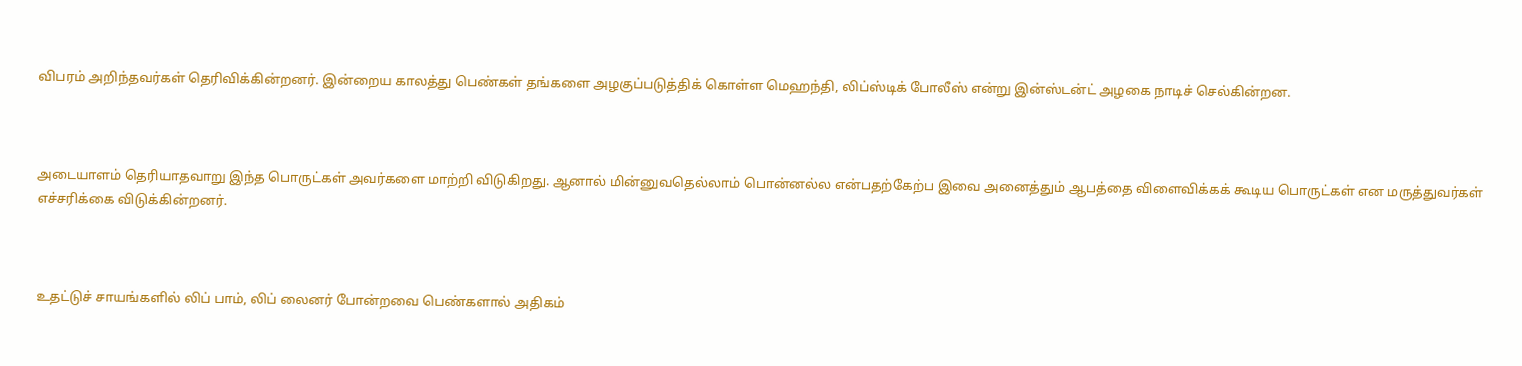விபரம் அறிந்தவர்கள் தெரிவிக்கின்றனர். இன்றைய காலத்து பெண்கள் தங்களை அழகுப்படுத்திக் கொள்ள மெஹந்தி, லிப்ஸ்டிக் போலீஸ் என்று இன்ஸ்டன்ட் அழகை நாடிச் செல்கின்றன.



அடையாளம் தெரியாதவாறு இந்த பொருட்கள் அவர்களை மாற்றி விடுகிறது. ஆனால் மின்னுவதெல்லாம் பொன்னல்ல என்பதற்கேற்ப இவை அனைத்தும் ஆபத்தை விளைவிக்கக் கூடிய பொருட்கள் என மருத்துவர்கள் எச்சரிக்கை விடுக்கின்றனர்.



உதட்டுச் சாயங்களில் லிப் பாம், லிப் லைனர் போன்றவை பெண்களால் அதிகம்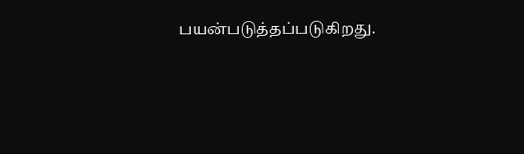பயன்படுத்தப்படுகிறது.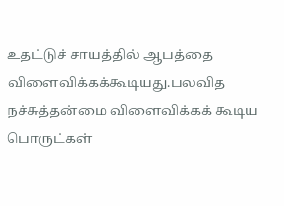உதட்டுச் சாயத்தில் ஆபத்தை விளைவிக்கக்கூடியது.பலவித நச்சுத்தன்மை விளைவிக்கக் கூடிய பொருட்கள்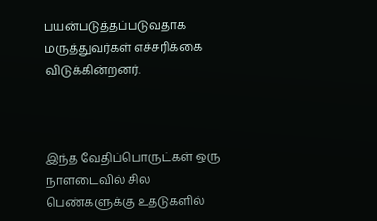பயன்படுத்தப்படுவதாக மருத்துவர்கள் எச்சரிக்கை விடுக்கின்றனர்.



இந்த வேதிப்பொருட்கள் ஒரு நாளடைவில் சில பெண்களுக்கு உதடுகளில்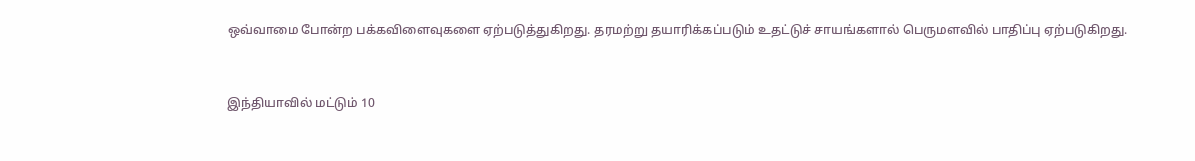ஒவ்வாமை போன்ற பக்கவிளைவுகளை ஏற்படுத்துகிறது. தரமற்று தயாரிக்கப்படும் உதட்டுச் சாயங்களால் பெருமளவில் பாதிப்பு ஏற்படுகிறது.



இந்தியாவில் மட்டும் 10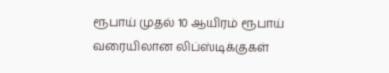ரூபாய் முதல் 10 ஆயிரம் ரூபாய் வரையிலான லிப்ஸ்டிக்குகள்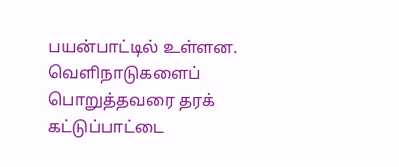பயன்பாட்டில் உள்ளன. வெளிநாடுகளைப் பொறுத்தவரை தரக் கட்டுப்பாட்டை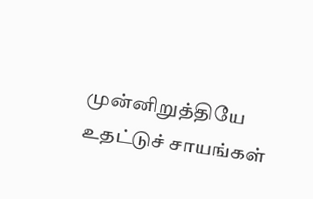முன்னிறுத்தியே உதட்டுச் சாயங்கள்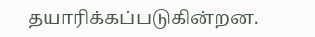தயாரிக்கப்படுகின்றன.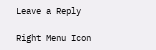Leave a Reply

Right Menu Icon